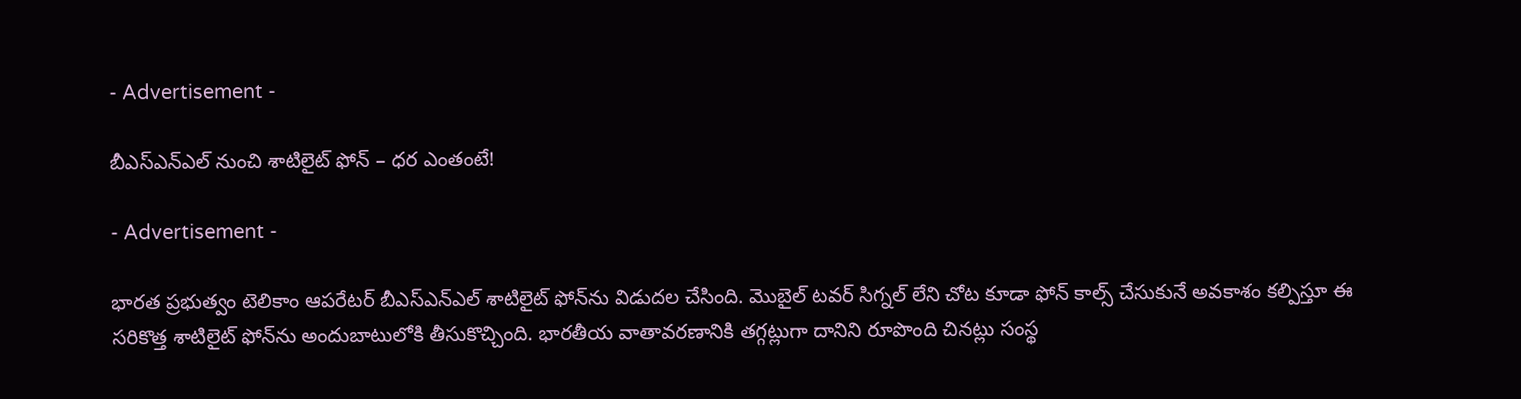- Advertisement -

బీఎస్ఎన్ఎల్‌ నుంచి శాటిలైట్‌ ఫోన్‌ – ధర ఎంతంటే!

- Advertisement -

భారత ప్రభుత్వం టెలికాం ఆపరేటర్‌ బీఎస్ఎన్ఎల్‌ శాటిలైట్‌ ఫోన్‌ను విడుదల చేసింది. మొబైల్‌ టవర్‌ సిగ్నల్‌ లేని చోట కూడా ఫోన్‌ కాల్స్‌ చేసుకునే అవకాశం కల్పిస్తూ ఈ సరికొత్త శాటిలైట్‌ ఫోన్‌ను అందుబాటులోకి తీసుకొచ్చింది. భారతీయ వాతావరణానికి తగ్గట్లుగా దానిని రూపొంది చినట్లు సంస్థ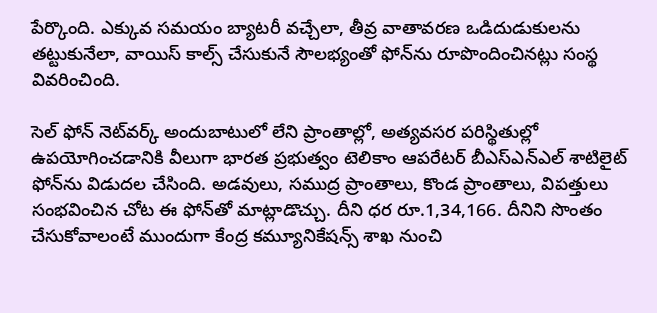పేర్కొంది. ఎక్కువ సమయం బ్యాటరీ వచ్చేలా, తీవ్ర వాతావరణ ఒడిదుడుకులను తట్టుకునేలా, వాయిస్‌ కాల్స్‌ చేసుకునే సౌలభ్యంతో ఫోన్‌ను రూపొందించినట్లు సంస్థ వివరించింది.

సెల్‌ ఫోన్‌ నెట్‌వర్క్‌ అందుబాటులో లేని ప్రాంతాల్లో, అత్యవసర పరిస్థితుల్లో ఉపయోగించడానికి వీలుగా భారత ప్రభుత్వం టెలికాం ఆపరేటర్‌ బీఎస్ఎన్ఎల్‌ శాటిలైట్‌ ఫోన్‌ను విడుదల చేసింది. అడవులు, సముద్ర ప్రాంతాలు, కొండ ప్రాంతాలు, విపత్తులు సంభవించిన చోట ఈ ఫోన్‌తో మాట్లాడొచ్చు. దీని ధర రూ.1,34,166. దీనిని సొంతం చేసుకోవాలంటే ముందుగా కేంద్ర కమ్యూనికేషన్స్‌ శాఖ నుంచి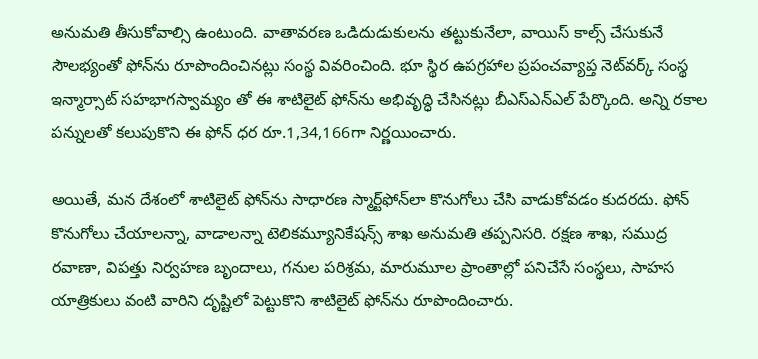అనుమతి తీసుకోవాల్సి ఉంటుంది. వాతావరణ ఒడిదుడుకులను తట్టుకునేలా, వాయిస్‌ కాల్స్‌ చేసుకునే సౌలభ్యంతో ఫోన్‌ను రూపొందించినట్లు సంస్థ వివరించింది. భూ స్థిర ఉపగ్రహాల ప్రపంచవ్యాప్త నెట్‌వర్క్‌ సంస్థ ఇన్మార్సాట్‌ సహభాగస్వామ్యం తో ఈ శాటిలైట్‌ ఫోన్‌ను అభివృద్ధి చేసినట్లు బీఎస్ఎన్ఎల్‌ పేర్కొంది. అన్ని రకాల పన్నులతో కలుపుకొని ఈ ఫోన్‌ ధర రూ.1,34,166గా నిర్ణయించారు.

అయితే, మన దేశంలో శాటిలైట్‌ ఫోన్‌ను సాధారణ స్మార్ట్‌ఫోన్‌లా కొనుగోలు చేసి వాడుకోవడం కుదరదు. ఫోన్‌ కొనుగోలు చేయాలన్నా, వాడాలన్నా టెలికమ్యూనికేషన్స్‌ శాఖ అనుమతి తప్పనిసరి. రక్షణ శాఖ, సముద్ర రవాణా, విపత్తు నిర్వహణ బృందాలు, గనుల పరిశ్రమ, మారుమూల ప్రాంతాల్లో పనిచేసే సంస్థలు, సాహస యాత్రికులు వంటి వారిని దృష్టిలో పెట్టుకొని శాటిలైట్‌ ఫోన్‌ను రూపొందించారు.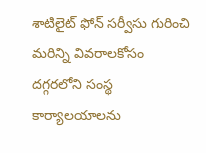శాటిలైట్‌ ఫోన్‌ సర్వీసు గురించి మరిన్ని వివరాలకోసం దగ్గరలోని సంస్థ కార్యాలయాలను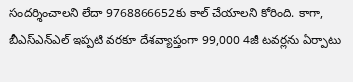సందర్శించాలని లేదా 9768866652కు కాల్‌ చేయాలని కోరింది. కాగా, బీఎస్ఎన్ఎల్‌ ఇప్పటి వరకూ దేశవ్యాప్తంగా 99,000 4జీ టవర్లను ఏర్పాటు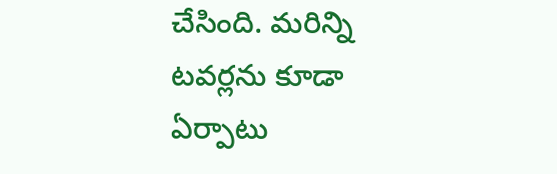చేసింది. మరిన్ని టవర్లను కూడా ఏర్పాటు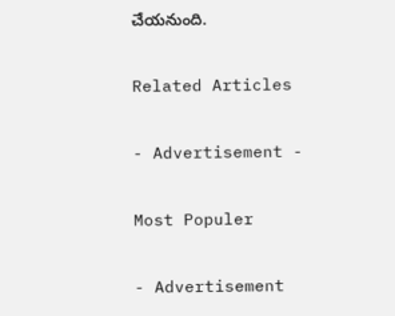చేయనుంది.

Related Articles

- Advertisement -

Most Populer

- Advertisement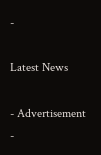-

Latest News

- Advertisement -